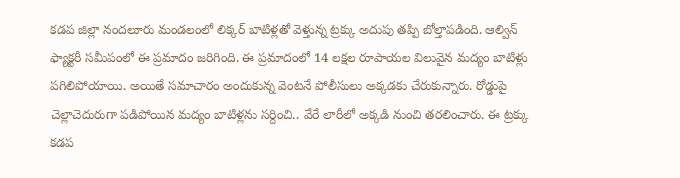కడప జిల్లా నందలూరు మండలంలో లిక్కర్ బాటిళ్లతో వెళ్తున్న ట్రక్కు అదుపు తప్పి బోల్తాపడింది. ఆల్విన్ ఫ్యాక్టరీ సమీపంలో ఈ ప్రమాదం జరిగింది. ఈ ప్రమాదంలో 14 లక్షల రూపాయల విలువైన మద్యం బాటిళ్లు పగిలిపోయాయి. అయితే సమాచారం అందుకున్న వెంటనే పోలీసులు అక్కడకు చేరుకున్నారు. రోడ్డుపై చెల్లాచెదురుగా పడిపోయిన మద్యం బాటిళ్లను సర్దించి.. వేరే లారీలో అక్కడి నుంచి తరలించారు. ఈ ట్రక్కు కడప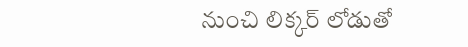నుంచి లిక్కర్ లోడుతో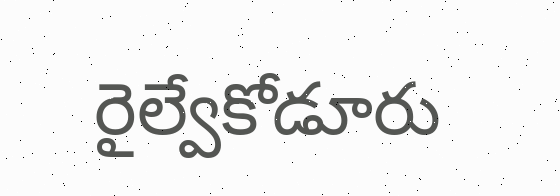రైల్వేకోడూరు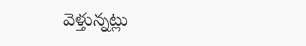వెళ్తున్నట్లు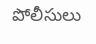పోలీసులు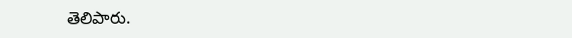తెలిపారు.